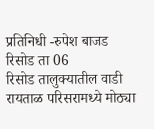प्रतिनिधी -रुपेश बाजड
रिसोड ता 06
रिसोड तालुक्यातील वाडी रायताळ परिसरामध्ये मोठ्या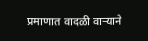प्रमाणात वादळी वाऱ्याने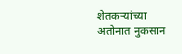शेतकऱ्यांच्या अतोनात नुकसान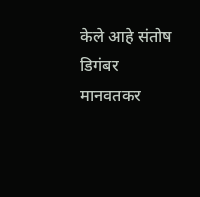केले आहे संतोष डिगंबर मानवतकर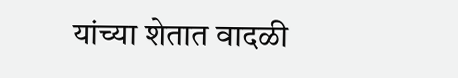यांच्या शेतात वादळी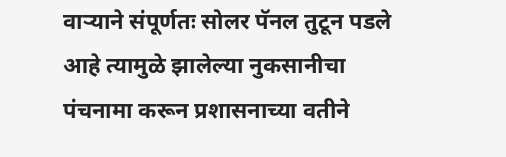वाऱ्याने संपूर्णतः सोलर पॅनल तुटून पडले आहे त्यामुळे झालेल्या नुकसानीचा पंचनामा करून प्रशासनाच्या वतीने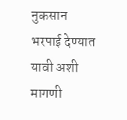नुकसान भरपाई देण्यात यावी अशी मागणी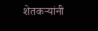शेतकऱ्यांनी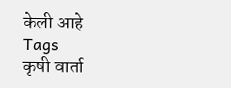केली आहे
Tags
कृषी वार्ता